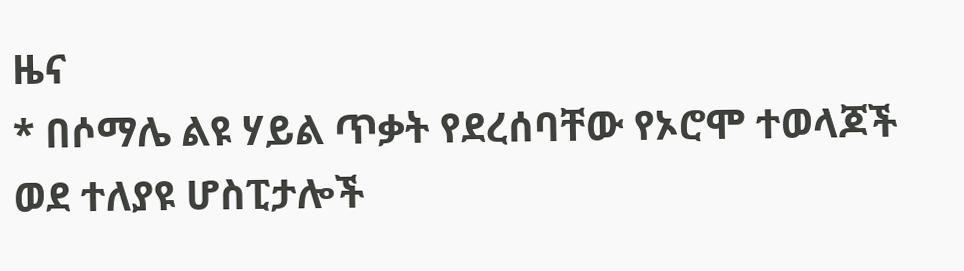ዜና
* በሶማሌ ልዩ ሃይል ጥቃት የደረሰባቸው የኦሮሞ ተወላጆች ወደ ተለያዩ ሆስፒታሎች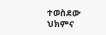ተወስደው ህክምና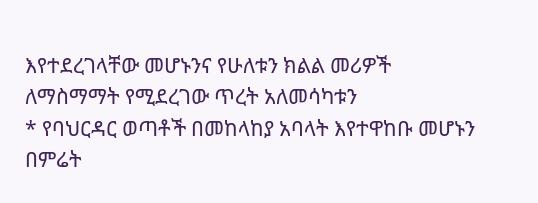እየተደረገላቸው መሆኑንና የሁለቱን ክልል መሪዎች ለማስማማት የሚደረገው ጥረት አለመሳካቱን
* የባህርዳር ወጣቶች በመከላከያ አባላት እየተዋከቡ መሆኑን በምሬት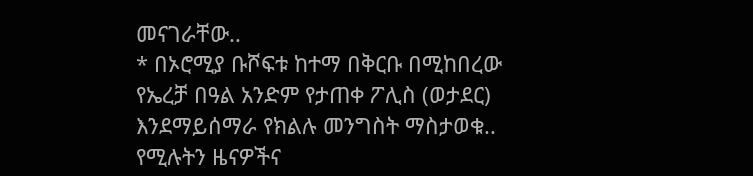መናገራቸው..
* በኦሮሚያ ቡሾፍቱ ከተማ በቅርቡ በሚከበረው የኤረቻ በዓል አንድም የታጠቀ ፖሊስ (ወታደር) እንደማይሰማራ የክልሉ መንግስት ማስታወቁ..
የሚሉትን ዜናዎችና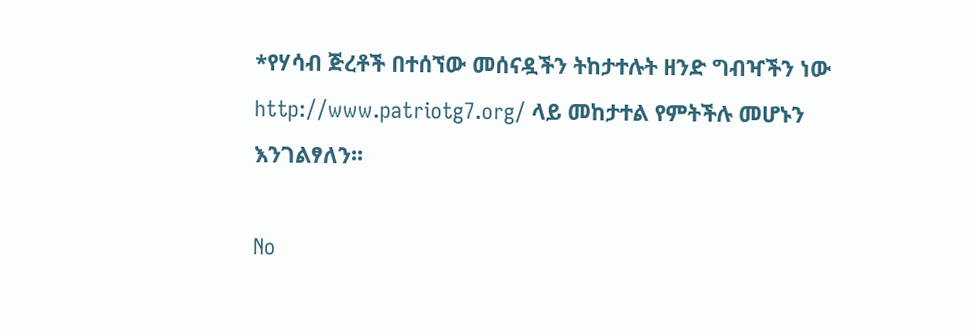*የሃሳብ ጅረቶች በተሰኘው መሰናዷችን ትከታተሉት ዘንድ ግብዣችን ነው
http://www.patriotg7.org/ ላይ መከታተል የምትችሉ መሆኑን እንገልፃለን፡፡

No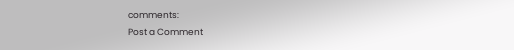comments:
Post a Comment